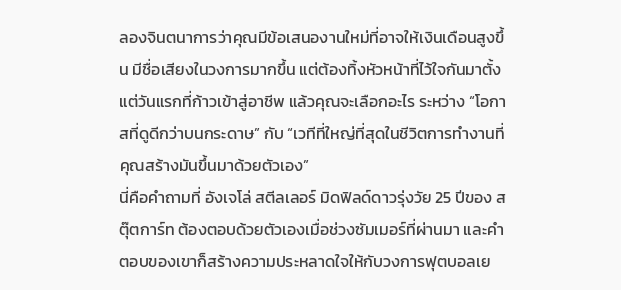ลองจินตนาการว่าคุณมีข้อเสนองานใหม่ที่อาจให้เงินเดือนสูงขึ้น มีชื่อเสียงในวงการมากขึ้น แต่ต้องทิ้งหัวหน้าที่ไว้ใจกันมาตั้งแต่วันแรกที่ก้าวเข้าสู่อาชีพ แล้วคุณจะเลือกอะไร ระหว่าง “โอกาสที่ดูดีกว่าบนกระดาษ” กับ “เวทีที่ใหญ่ที่สุดในชีวิตการทำงานที่คุณสร้างมันขึ้นมาด้วยตัวเอง”
นี่คือคำถามที่ อังเจโล่ สตีลเลอร์ มิดฟิลด์ดาวรุ่งวัย 25 ปีของ สตุ๊ตการ์ท ต้องตอบด้วยตัวเองเมื่อช่วงซัมเมอร์ที่ผ่านมา และคำตอบของเขาก็สร้างความประหลาดใจให้กับวงการฟุตบอลเย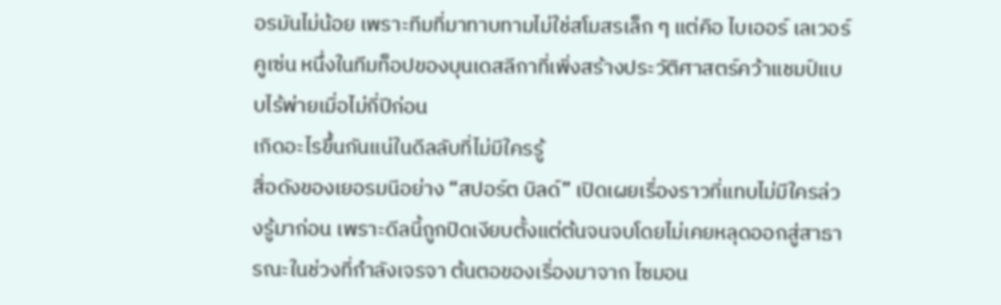อรมันไม่น้อย เพราะทีมที่มาทาบทามไม่ใช่สโมสรเล็ก ๆ แต่คือ ไบเออร์ เลเวอร์คูเซ่น หนึ่งในทีมท็อปของบุนเดสลีกาที่เพิ่งสร้างประวัติศาสตร์คว้าแชมป์แบบไร้พ่ายเมื่อไม่กี่ปีก่อน
เกิดอะไรขึ้นกันแน่ในดีลลับที่ไม่มีใครรู้
สื่อดังของเยอรมนีอย่าง “สปอร์ต บิลด์” เปิดเผยเรื่องราวที่แทบไม่มีใครล่วงรู้มาก่อน เพราะดีลนี้ถูกปิดเงียบตั้งแต่ต้นจนจบโดยไม่เคยหลุดออกสู่สาธารณะในช่วงที่กำลังเจรจา ต้นตอของเรื่องมาจาก ไซมอน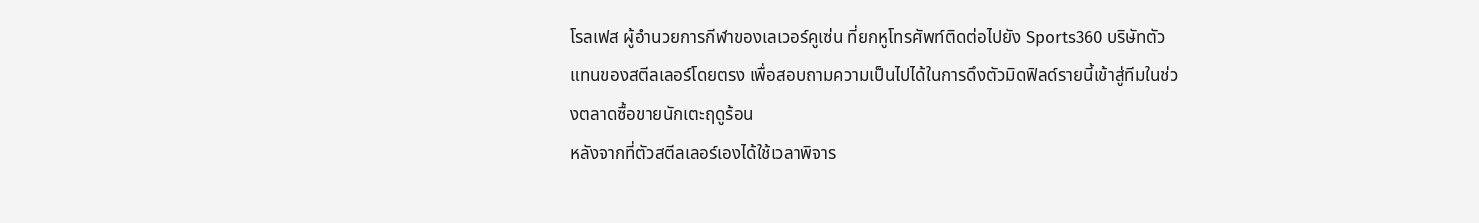โรลเฟส ผู้อำนวยการกีฬาของเลเวอร์คูเซ่น ที่ยกหูโทรศัพท์ติดต่อไปยัง Sports360 บริษัทตัวแทนของสตีลเลอร์โดยตรง เพื่อสอบถามความเป็นไปได้ในการดึงตัวมิดฟิลด์รายนี้เข้าสู่ทีมในช่วงตลาดซื้อขายนักเตะฤดูร้อน
หลังจากที่ตัวสตีลเลอร์เองได้ใช้เวลาพิจาร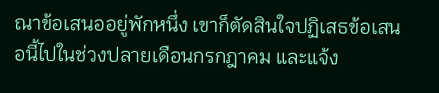ณาข้อเสนออยู่พักหนึ่ง เขาก็ตัดสินใจปฏิเสธข้อเสนอนี้ไปในช่วงปลายเดือนกรกฎาคม และแจ้ง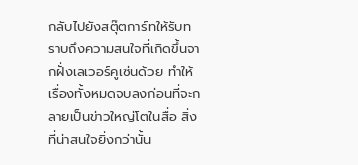กลับไปยังสตุ๊ตการ์ทให้รับทราบถึงความสนใจที่เกิดขึ้นจากฝั่งเลเวอร์คูเซ่นด้วย ทำให้เรื่องทั้งหมดจบลงก่อนที่จะกลายเป็นข่าวใหญ่โตในสื่อ สิ่งที่น่าสนใจยิ่งกว่านั้น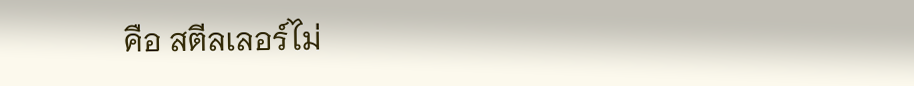คือ สตีลเลอร์ไม่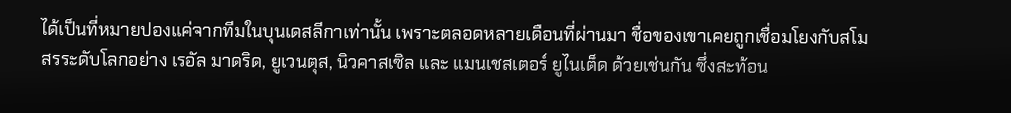ได้เป็นที่หมายปองแค่จากทีมในบุนเดสลีกาเท่านั้น เพราะตลอดหลายเดือนที่ผ่านมา ชื่อของเขาเคยถูกเชื่อมโยงกับสโมสรระดับโลกอย่าง เรอัล มาดริด, ยูเวนตุส, นิวคาสเซิล และ แมนเชสเตอร์ ยูไนเต็ด ด้วยเช่นกัน ซึ่งสะท้อน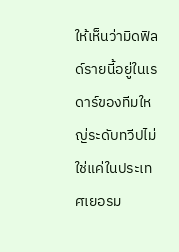ให้เห็นว่ามิดฟิลด์รายนี้อยู่ในเรดาร์ของทีมใหญ่ระดับทวีปไม่ใช่แค่ในประเทศเยอรม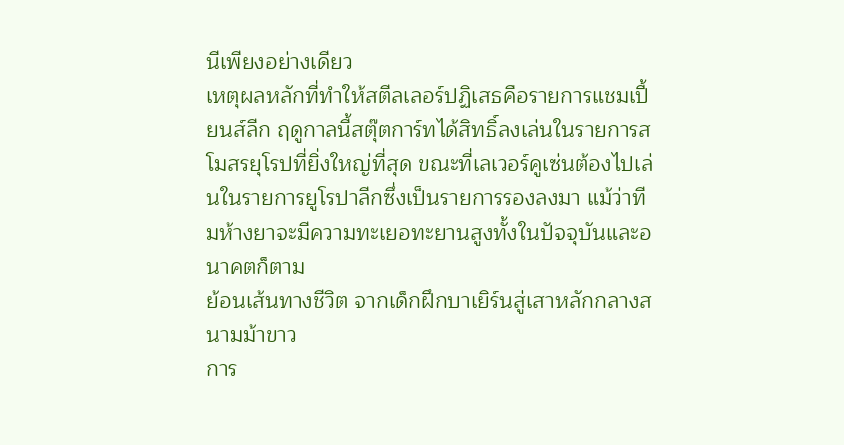นีเพียงอย่างเดียว
เหตุผลหลักที่ทำให้สตีลเลอร์ปฏิเสธคือรายการแชมเปี้ยนส์ลีก ฤดูกาลนี้สตุ๊ตการ์ทได้สิทธิ์ลงเล่นในรายการสโมสรยุโรปที่ยิ่งใหญ่ที่สุด ขณะที่เลเวอร์คูเซ่นต้องไปเล่นในรายการยูโรปาลีกซึ่งเป็นรายการรองลงมา แม้ว่าทีมห้างยาจะมีความทะเยอทะยานสูงทั้งในปัจจุบันและอนาคตก็ตาม
ย้อนเส้นทางชีวิต จากเด็กฝึกบาเยิร์นสู่เสาหลักกลางสนามม้าขาว
การ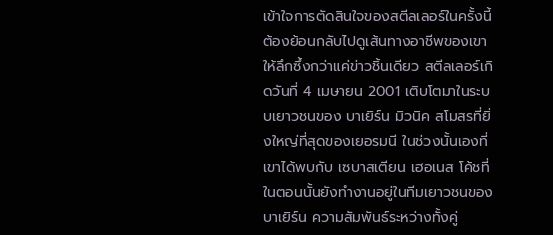เข้าใจการตัดสินใจของสตีลเลอร์ในครั้งนี้ ต้องย้อนกลับไปดูเส้นทางอาชีพของเขาให้ลึกซึ้งกว่าแค่ข่าวชิ้นเดียว สตีลเลอร์เกิดวันที่ 4 เมษายน 2001 เติบโตมาในระบบเยาวชนของ บาเยิร์น มิวนิค สโมสรที่ยิ่งใหญ่ที่สุดของเยอรมนี ในช่วงนั้นเองที่เขาได้พบกับ เซบาสเตียน เฮอเนส โค้ชที่ในตอนนั้นยังทำงานอยู่ในทีมเยาวชนของบาเยิร์น ความสัมพันธ์ระหว่างทั้งคู่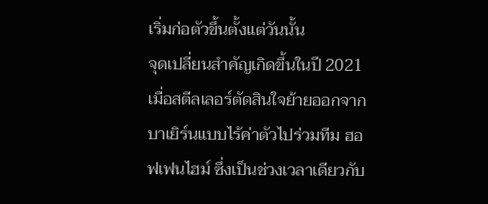เริ่มก่อตัวขึ้นตั้งแต่วันนั้น
จุดเปลี่ยนสำคัญเกิดขึ้นในปี 2021 เมื่อสตีลเลอร์ตัดสินใจย้ายออกจากบาเยิร์นแบบไร้ค่าตัวไปร่วมทีม ฮอฟเฟนไฮม์ ซึ่งเป็นช่วงเวลาเดียวกับ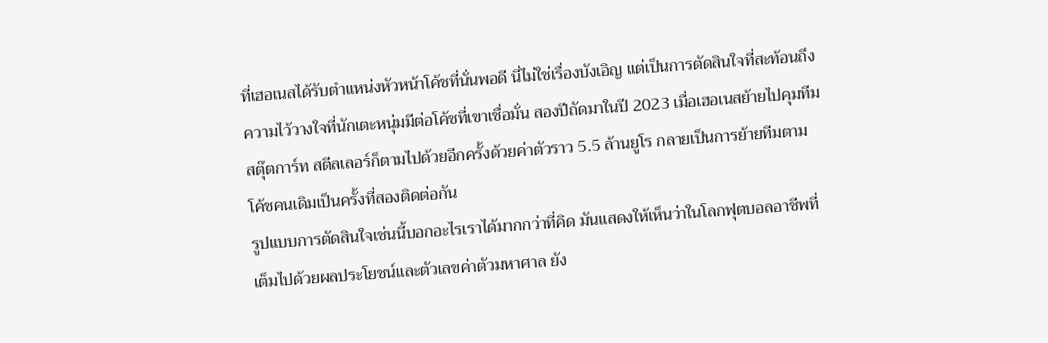ที่เฮอเนสได้รับตำแหน่งหัวหน้าโค้ชที่นั่นพอดี นี่ไม่ใช่เรื่องบังเอิญ แต่เป็นการตัดสินใจที่สะท้อนถึงความไว้วางใจที่นักเตะหนุ่มมีต่อโค้ชที่เขาเชื่อมั่น สองปีถัดมาในปี 2023 เมื่อเฮอเนสย้ายไปคุมทีมสตุ๊ตการ์ท สตีลเลอร์ก็ตามไปด้วยอีกครั้งด้วยค่าตัวราว 5.5 ล้านยูโร กลายเป็นการย้ายทีมตามโค้ชคนเดิมเป็นครั้งที่สองติดต่อกัน
รูปแบบการตัดสินใจเช่นนี้บอกอะไรเราได้มากกว่าที่คิด มันแสดงให้เห็นว่าในโลกฟุตบอลอาชีพที่เต็มไปด้วยผลประโยชน์และตัวเลขค่าตัวมหาศาล ยัง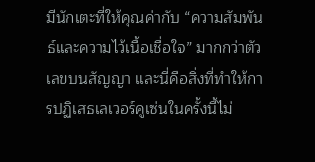มีนักเตะที่ให้คุณค่ากับ “ความสัมพันธ์และความไว้เนื้อเชื่อใจ” มากกว่าตัวเลขบนสัญญา และนี่คือสิ่งที่ทำให้การปฏิเสธเลเวอร์คูเซ่นในครั้งนี้ไม่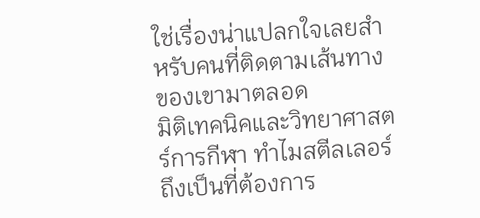ใช่เรื่องน่าแปลกใจเลยสำหรับคนที่ติดตามเส้นทางของเขามาตลอด
มิติเทคนิคและวิทยาศาสตร์การกีฬา ทำไมสตีลเลอร์ถึงเป็นที่ต้องการ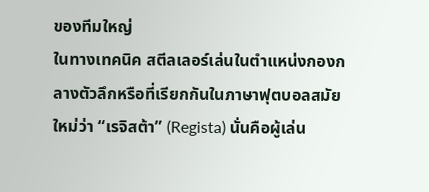ของทีมใหญ่
ในทางเทคนิค สตีลเลอร์เล่นในตำแหน่งกองกลางตัวลึกหรือที่เรียกกันในภาษาฟุตบอลสมัยใหม่ว่า “เรจิสต้า” (Regista) นั่นคือผู้เล่น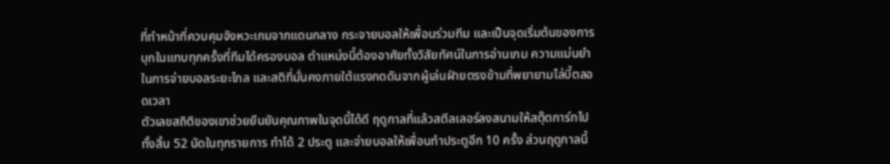ที่ทำหน้าที่ควบคุมจังหวะเกมจากแดนกลาง กระจายบอลให้เพื่อนร่วมทีม และเป็นจุดเริ่มต้นของการบุกในแทบทุกครั้งที่ทีมได้ครองบอล ตำแหน่งนี้ต้องอาศัยทั้งวิสัยทัศน์ในการอ่านเกม ความแม่นยำในการจ่ายบอลระยะไกล และสติที่มั่นคงภายใต้แรงกดดันจากผู้เล่นฝ่ายตรงข้ามที่พยายามไล่บี้ตลอดเวลา
ตัวเลขสถิติของเขาช่วยยืนยันคุณภาพในจุดนี้ได้ดี ฤดูกาลที่แล้วสตีลเลอร์ลงสนามให้สตุ๊ตการ์ทไปทั้งสิ้น 52 นัดในทุกรายการ ทำได้ 2 ประตู และจ่ายบอลให้เพื่อนทำประตูอีก 10 ครั้ง ส่วนฤดูกาลนี้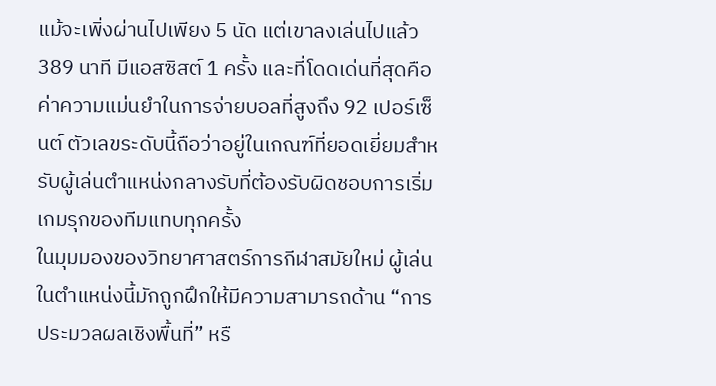แม้จะเพิ่งผ่านไปเพียง 5 นัด แต่เขาลงเล่นไปแล้ว 389 นาที มีแอสซิสต์ 1 ครั้ง และที่โดดเด่นที่สุดคือค่าความแม่นยำในการจ่ายบอลที่สูงถึง 92 เปอร์เซ็นต์ ตัวเลขระดับนี้ถือว่าอยู่ในเกณฑ์ที่ยอดเยี่ยมสำหรับผู้เล่นตำแหน่งกลางรับที่ต้องรับผิดชอบการเริ่มเกมรุกของทีมแทบทุกครั้ง
ในมุมมองของวิทยาศาสตร์การกีฬาสมัยใหม่ ผู้เล่นในตำแหน่งนี้มักถูกฝึกให้มีความสามารถด้าน “การประมวลผลเชิงพื้นที่” หรื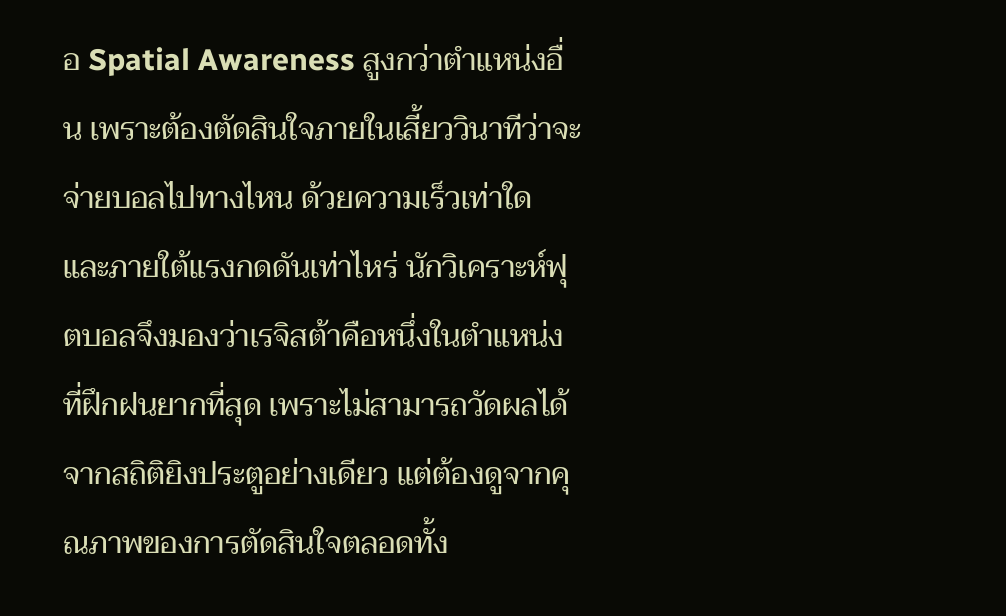อ Spatial Awareness สูงกว่าตำแหน่งอื่น เพราะต้องตัดสินใจภายในเสี้ยววินาทีว่าจะจ่ายบอลไปทางไหน ด้วยความเร็วเท่าใด และภายใต้แรงกดดันเท่าไหร่ นักวิเคราะห์ฟุตบอลจึงมองว่าเรจิสต้าคือหนึ่งในตำแหน่งที่ฝึกฝนยากที่สุด เพราะไม่สามารถวัดผลได้จากสถิติยิงประตูอย่างเดียว แต่ต้องดูจากคุณภาพของการตัดสินใจตลอดทั้ง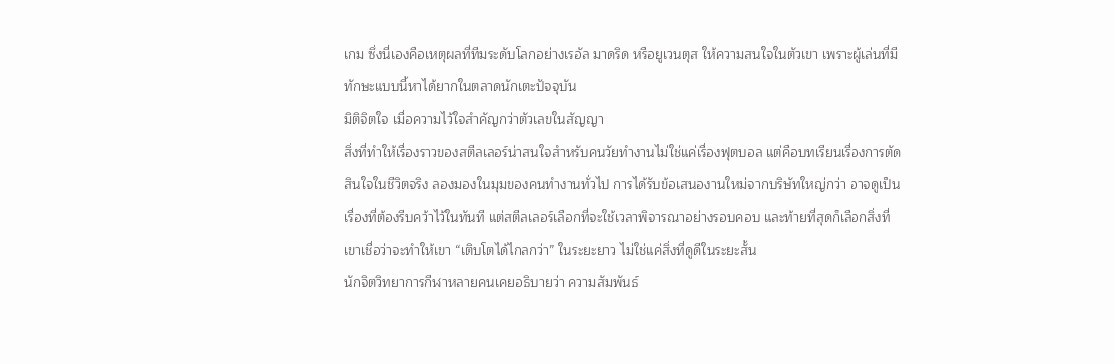เกม ซึ่งนี่เองคือเหตุผลที่ทีมระดับโลกอย่างเรอัล มาดริด หรือยูเวนตุส ให้ความสนใจในตัวเขา เพราะผู้เล่นที่มีทักษะแบบนี้หาได้ยากในตลาดนักเตะปัจจุบัน
มิติจิตใจ เมื่อความไว้ใจสำคัญกว่าตัวเลขในสัญญา
สิ่งที่ทำให้เรื่องราวของสตีลเลอร์น่าสนใจสำหรับคนวัยทำงานไม่ใช่แค่เรื่องฟุตบอล แต่คือบทเรียนเรื่องการตัดสินใจในชีวิตจริง ลองมองในมุมของคนทำงานทั่วไป การได้รับข้อเสนองานใหม่จากบริษัทใหญ่กว่า อาจดูเป็นเรื่องที่ต้องรีบคว้าไว้ในทันที แต่สตีลเลอร์เลือกที่จะใช้เวลาพิจารณาอย่างรอบคอบ และท้ายที่สุดก็เลือกสิ่งที่เขาเชื่อว่าจะทำให้เขา “เติบโตได้ไกลกว่า” ในระยะยาว ไม่ใช่แค่สิ่งที่ดูดีในระยะสั้น
นักจิตวิทยาการกีฬาหลายคนเคยอธิบายว่า ความสัมพันธ์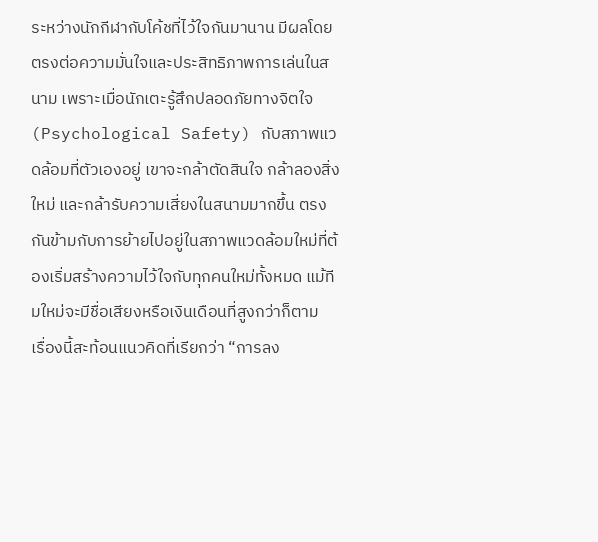ระหว่างนักกีฬากับโค้ชที่ไว้ใจกันมานาน มีผลโดยตรงต่อความมั่นใจและประสิทธิภาพการเล่นในสนาม เพราะเมื่อนักเตะรู้สึกปลอดภัยทางจิตใจ (Psychological Safety) กับสภาพแวดล้อมที่ตัวเองอยู่ เขาจะกล้าตัดสินใจ กล้าลองสิ่งใหม่ และกล้ารับความเสี่ยงในสนามมากขึ้น ตรงกันข้ามกับการย้ายไปอยู่ในสภาพแวดล้อมใหม่ที่ต้องเริ่มสร้างความไว้ใจกับทุกคนใหม่ทั้งหมด แม้ทีมใหม่จะมีชื่อเสียงหรือเงินเดือนที่สูงกว่าก็ตาม
เรื่องนี้สะท้อนแนวคิดที่เรียกว่า “การลง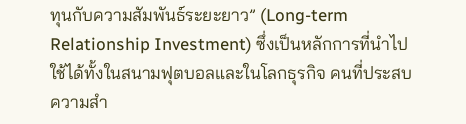ทุนกับความสัมพันธ์ระยะยาว” (Long-term Relationship Investment) ซึ่งเป็นหลักการที่นำไปใช้ได้ทั้งในสนามฟุตบอลและในโลกธุรกิจ คนที่ประสบความสำ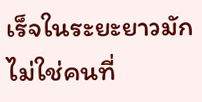เร็จในระยะยาวมักไม่ใช่คนที่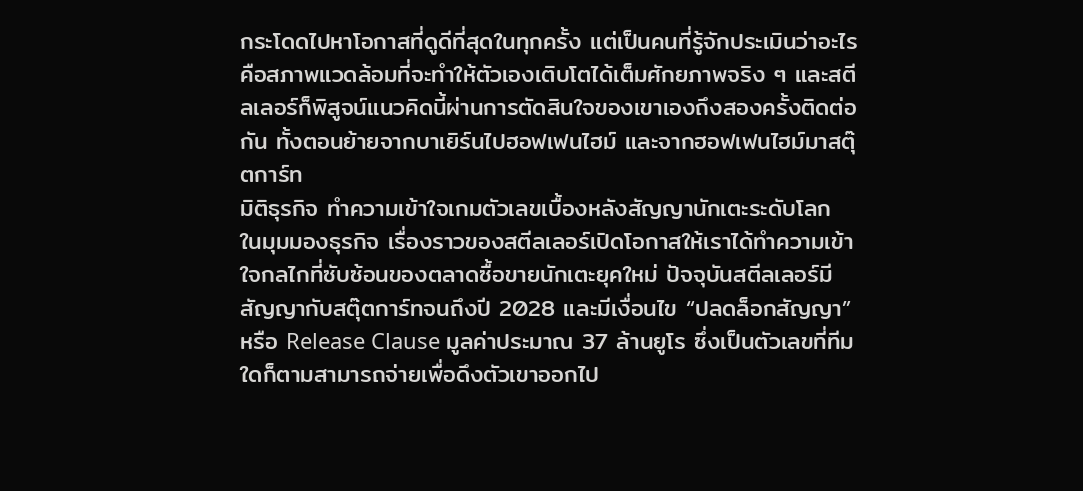กระโดดไปหาโอกาสที่ดูดีที่สุดในทุกครั้ง แต่เป็นคนที่รู้จักประเมินว่าอะไรคือสภาพแวดล้อมที่จะทำให้ตัวเองเติบโตได้เต็มศักยภาพจริง ๆ และสตีลเลอร์ก็พิสูจน์แนวคิดนี้ผ่านการตัดสินใจของเขาเองถึงสองครั้งติดต่อกัน ทั้งตอนย้ายจากบาเยิร์นไปฮอฟเฟนไฮม์ และจากฮอฟเฟนไฮม์มาสตุ๊ตการ์ท
มิติธุรกิจ ทำความเข้าใจเกมตัวเลขเบื้องหลังสัญญานักเตะระดับโลก
ในมุมมองธุรกิจ เรื่องราวของสตีลเลอร์เปิดโอกาสให้เราได้ทำความเข้าใจกลไกที่ซับซ้อนของตลาดซื้อขายนักเตะยุคใหม่ ปัจจุบันสตีลเลอร์มีสัญญากับสตุ๊ตการ์ทจนถึงปี 2028 และมีเงื่อนไข “ปลดล็อกสัญญา” หรือ Release Clause มูลค่าประมาณ 37 ล้านยูโร ซึ่งเป็นตัวเลขที่ทีมใดก็ตามสามารถจ่ายเพื่อดึงตัวเขาออกไป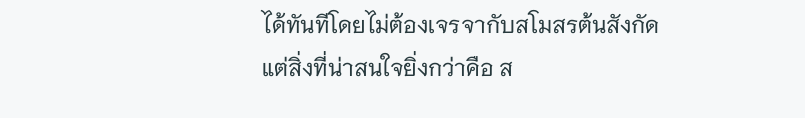ได้ทันทีโดยไม่ต้องเจรจากับสโมสรต้นสังกัด
แต่สิ่งที่น่าสนใจยิ่งกว่าคือ ส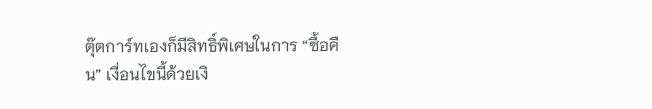ตุ๊ตการ์ทเองก็มีสิทธิ์พิเศษในการ “ซื้อคืน” เงื่อนไขนี้ด้วยเงิ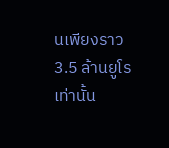นเพียงราว 3.5 ล้านยูโรเท่านั้น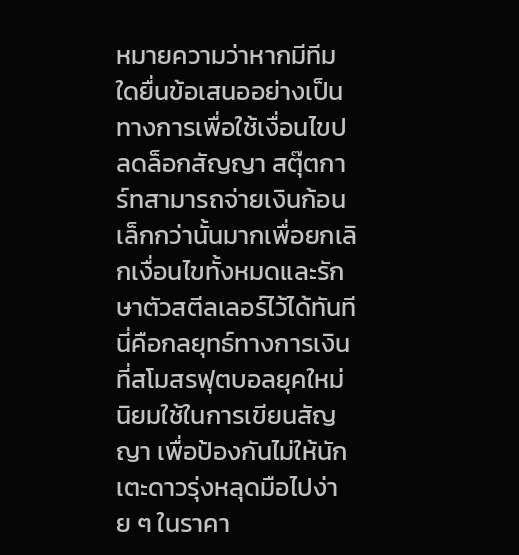หมายความว่าหากมีทีมใดยื่นข้อเสนออย่างเป็นทางการเพื่อใช้เงื่อนไขปลดล็อกสัญญา สตุ๊ตการ์ทสามารถจ่ายเงินก้อนเล็กกว่านั้นมากเพื่อยกเลิกเงื่อนไขทั้งหมดและรักษาตัวสตีลเลอร์ไว้ได้ทันที นี่คือกลยุทธ์ทางการเงินที่สโมสรฟุตบอลยุคใหม่นิยมใช้ในการเขียนสัญญา เพื่อป้องกันไม่ให้นักเตะดาวรุ่งหลุดมือไปง่าย ๆ ในราคา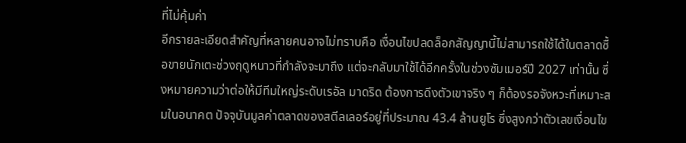ที่ไม่คุ้มค่า
อีกรายละเอียดสำคัญที่หลายคนอาจไม่ทราบคือ เงื่อนไขปลดล็อกสัญญานี้ไม่สามารถใช้ได้ในตลาดซื้อขายนักเตะช่วงฤดูหนาวที่กำลังจะมาถึง แต่จะกลับมาใช้ได้อีกครั้งในช่วงซัมเมอร์ปี 2027 เท่านั้น ซึ่งหมายความว่าต่อให้มีทีมใหญ่ระดับเรอัล มาดริด ต้องการดึงตัวเขาจริง ๆ ก็ต้องรอจังหวะที่เหมาะสมในอนาคต ปัจจุบันมูลค่าตลาดของสตีลเลอร์อยู่ที่ประมาณ 43.4 ล้านยูโร ซึ่งสูงกว่าตัวเลขเงื่อนไข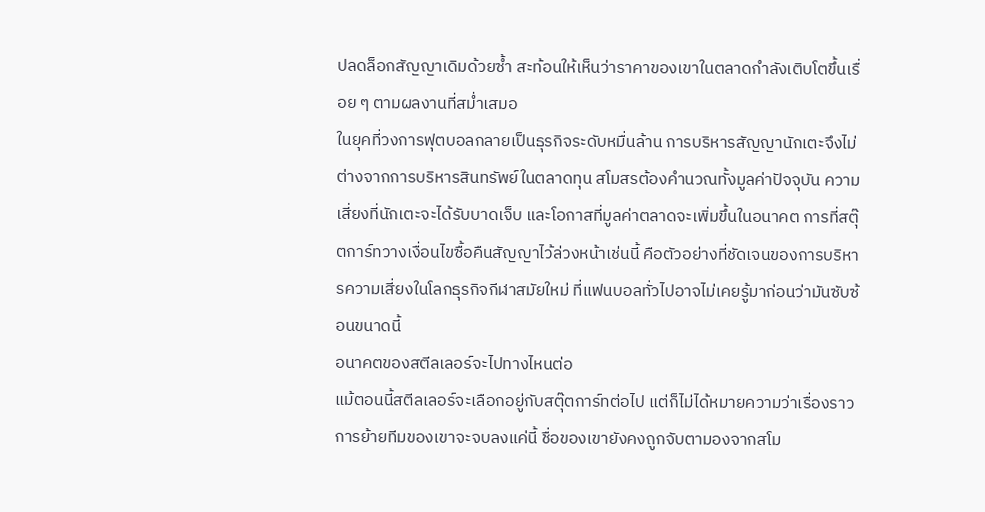ปลดล็อกสัญญาเดิมด้วยซ้ำ สะท้อนให้เห็นว่าราคาของเขาในตลาดกำลังเติบโตขึ้นเรื่อย ๆ ตามผลงานที่สม่ำเสมอ
ในยุคที่วงการฟุตบอลกลายเป็นธุรกิจระดับหมื่นล้าน การบริหารสัญญานักเตะจึงไม่ต่างจากการบริหารสินทรัพย์ในตลาดทุน สโมสรต้องคำนวณทั้งมูลค่าปัจจุบัน ความเสี่ยงที่นักเตะจะได้รับบาดเจ็บ และโอกาสที่มูลค่าตลาดจะเพิ่มขึ้นในอนาคต การที่สตุ๊ตการ์ทวางเงื่อนไขซื้อคืนสัญญาไว้ล่วงหน้าเช่นนี้ คือตัวอย่างที่ชัดเจนของการบริหารความเสี่ยงในโลกธุรกิจกีฬาสมัยใหม่ ที่แฟนบอลทั่วไปอาจไม่เคยรู้มาก่อนว่ามันซับซ้อนขนาดนี้
อนาคตของสตีลเลอร์จะไปทางไหนต่อ
แม้ตอนนี้สตีลเลอร์จะเลือกอยู่กับสตุ๊ตการ์ทต่อไป แต่ก็ไม่ได้หมายความว่าเรื่องราวการย้ายทีมของเขาจะจบลงแค่นี้ ชื่อของเขายังคงถูกจับตามองจากสโม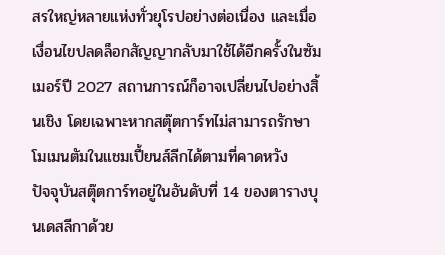สรใหญ่หลายแห่งทั่วยุโรปอย่างต่อเนื่อง และเมื่อเงื่อนไขปลดล็อกสัญญากลับมาใช้ได้อีกครั้งในซัมเมอร์ปี 2027 สถานการณ์ก็อาจเปลี่ยนไปอย่างสิ้นเชิง โดยเฉพาะหากสตุ๊ตการ์ทไม่สามารถรักษาโมเมนตัมในแชมเปี้ยนส์ลีกได้ตามที่คาดหวัง
ปัจจุบันสตุ๊ตการ์ทอยู่ในอันดับที่ 14 ของตารางบุนเดสลีกาด้วย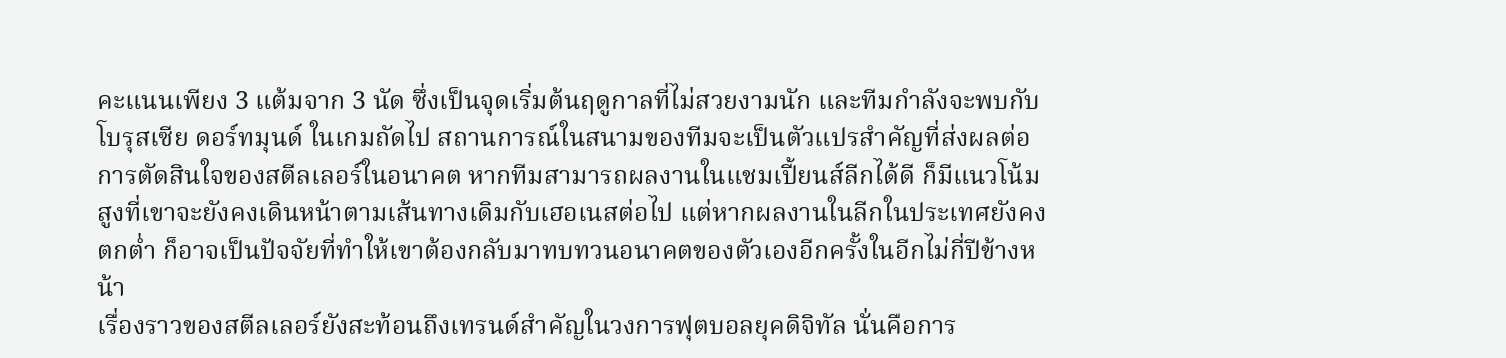คะแนนเพียง 3 แต้มจาก 3 นัด ซึ่งเป็นจุดเริ่มต้นฤดูกาลที่ไม่สวยงามนัก และทีมกำลังจะพบกับ โบรุสเซีย ดอร์ทมุนด์ ในเกมถัดไป สถานการณ์ในสนามของทีมจะเป็นตัวแปรสำคัญที่ส่งผลต่อการตัดสินใจของสตีลเลอร์ในอนาคต หากทีมสามารถผลงานในแชมเปี้ยนส์ลีกได้ดี ก็มีแนวโน้มสูงที่เขาจะยังคงเดินหน้าตามเส้นทางเดิมกับเฮอเนสต่อไป แต่หากผลงานในลีกในประเทศยังคงตกต่ำ ก็อาจเป็นปัจจัยที่ทำให้เขาต้องกลับมาทบทวนอนาคตของตัวเองอีกครั้งในอีกไม่กี่ปีข้างหน้า
เรื่องราวของสตีลเลอร์ยังสะท้อนถึงเทรนด์สำคัญในวงการฟุตบอลยุคดิจิทัล นั่นคือการ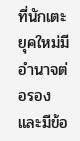ที่นักเตะยุคใหม่มีอำนาจต่อรองและมีข้อ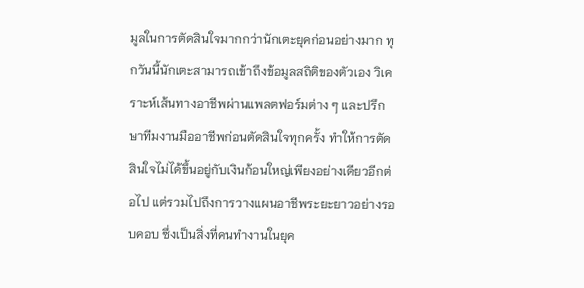มูลในการตัดสินใจมากกว่านักเตะยุคก่อนอย่างมาก ทุกวันนี้นักเตะสามารถเข้าถึงข้อมูลสถิติของตัวเอง วิเคราะห์เส้นทางอาชีพผ่านแพลตฟอร์มต่าง ๆ และปรึกษาทีมงานมืออาชีพก่อนตัดสินใจทุกครั้ง ทำให้การตัดสินใจไม่ได้ขึ้นอยู่กับเงินก้อนใหญ่เพียงอย่างเดียวอีกต่อไป แต่รวมไปถึงการวางแผนอาชีพระยะยาวอย่างรอบคอบ ซึ่งเป็นสิ่งที่คนทำงานในยุค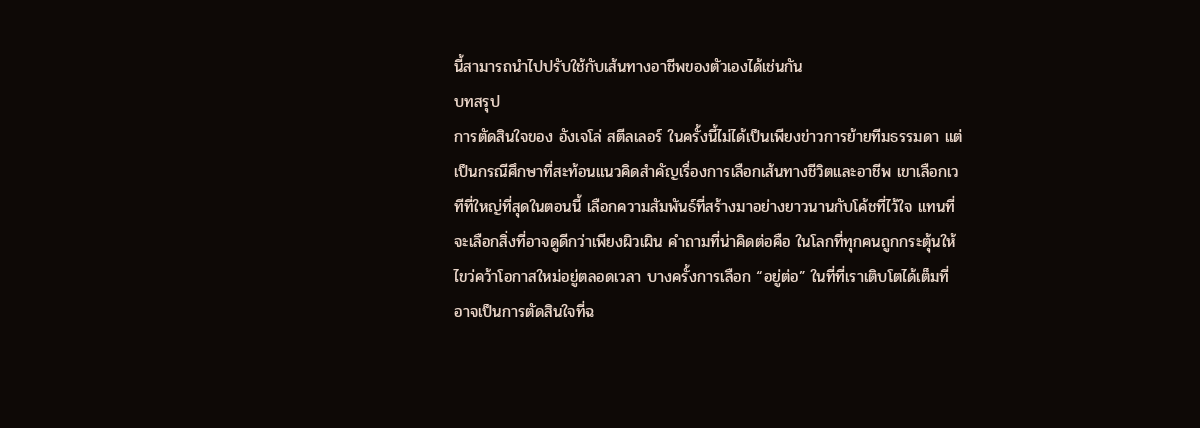นี้สามารถนำไปปรับใช้กับเส้นทางอาชีพของตัวเองได้เช่นกัน
บทสรุป
การตัดสินใจของ อังเจโล่ สตีลเลอร์ ในครั้งนี้ไม่ได้เป็นเพียงข่าวการย้ายทีมธรรมดา แต่เป็นกรณีศึกษาที่สะท้อนแนวคิดสำคัญเรื่องการเลือกเส้นทางชีวิตและอาชีพ เขาเลือกเวทีที่ใหญ่ที่สุดในตอนนี้ เลือกความสัมพันธ์ที่สร้างมาอย่างยาวนานกับโค้ชที่ไว้ใจ แทนที่จะเลือกสิ่งที่อาจดูดีกว่าเพียงผิวเผิน คำถามที่น่าคิดต่อคือ ในโลกที่ทุกคนถูกกระตุ้นให้ไขว่คว้าโอกาสใหม่อยู่ตลอดเวลา บางครั้งการเลือก “อยู่ต่อ” ในที่ที่เราเติบโตได้เต็มที่ อาจเป็นการตัดสินใจที่ฉ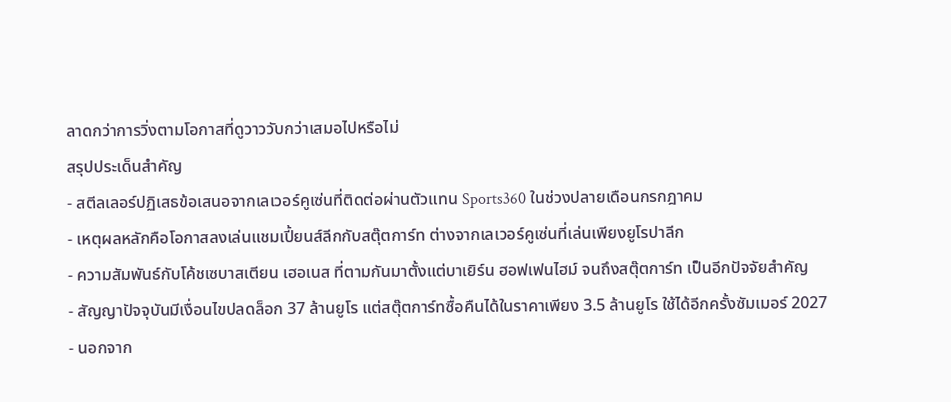ลาดกว่าการวิ่งตามโอกาสที่ดูวาววับกว่าเสมอไปหรือไม่
สรุปประเด็นสำคัญ
- สตีลเลอร์ปฏิเสธข้อเสนอจากเลเวอร์คูเซ่นที่ติดต่อผ่านตัวแทน Sports360 ในช่วงปลายเดือนกรกฎาคม
- เหตุผลหลักคือโอกาสลงเล่นแชมเปี้ยนส์ลีกกับสตุ๊ตการ์ท ต่างจากเลเวอร์คูเซ่นที่เล่นเพียงยูโรปาลีก
- ความสัมพันธ์กับโค้ชเซบาสเตียน เฮอเนส ที่ตามกันมาตั้งแต่บาเยิร์น ฮอฟเฟนไฮม์ จนถึงสตุ๊ตการ์ท เป็นอีกปัจจัยสำคัญ
- สัญญาปัจจุบันมีเงื่อนไขปลดล็อก 37 ล้านยูโร แต่สตุ๊ตการ์ทซื้อคืนได้ในราคาเพียง 3.5 ล้านยูโร ใช้ได้อีกครั้งซัมเมอร์ 2027
- นอกจาก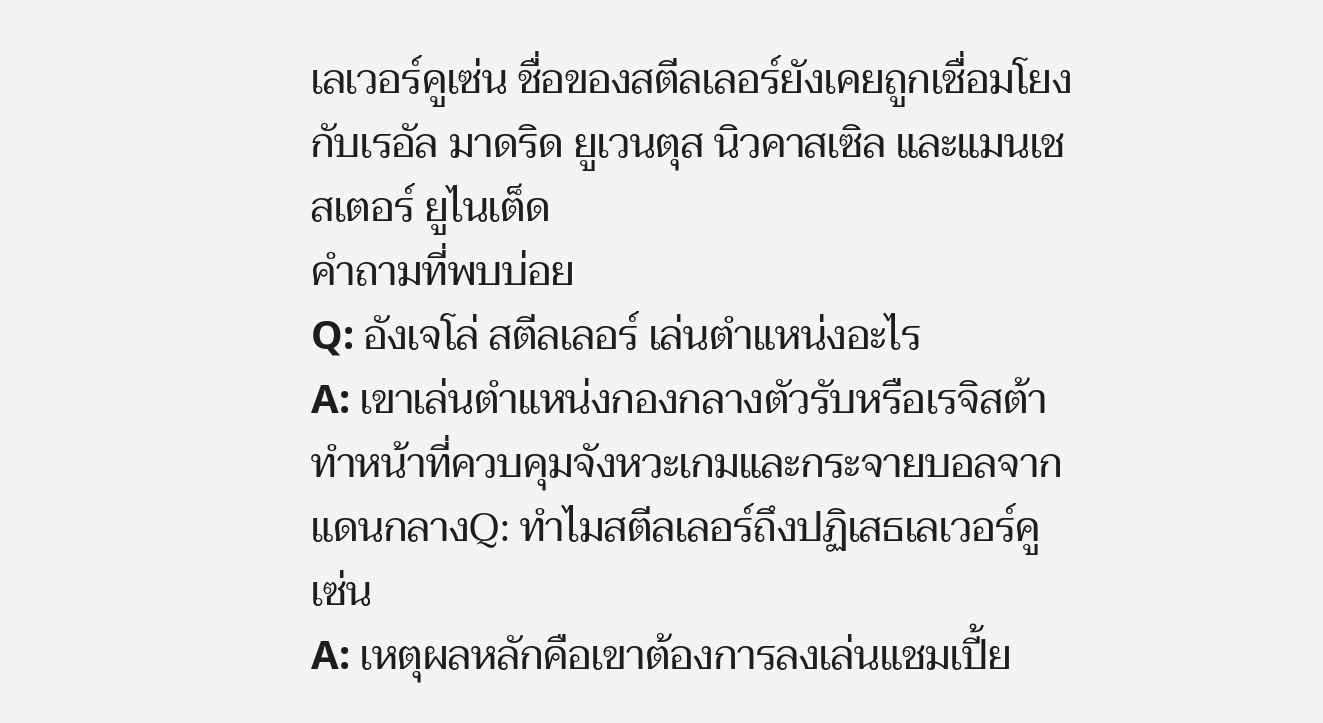เลเวอร์คูเซ่น ชื่อของสตีลเลอร์ยังเคยถูกเชื่อมโยงกับเรอัล มาดริด ยูเวนตุส นิวคาสเซิล และแมนเชสเตอร์ ยูไนเต็ด
คำถามที่พบบ่อย
Q: อังเจโล่ สตีลเลอร์ เล่นตำแหน่งอะไร
A: เขาเล่นตำแหน่งกองกลางตัวรับหรือเรจิสต้า ทำหน้าที่ควบคุมจังหวะเกมและกระจายบอลจากแดนกลางQ: ทำไมสตีลเลอร์ถึงปฏิเสธเลเวอร์คูเซ่น
A: เหตุผลหลักคือเขาต้องการลงเล่นแชมเปี้ย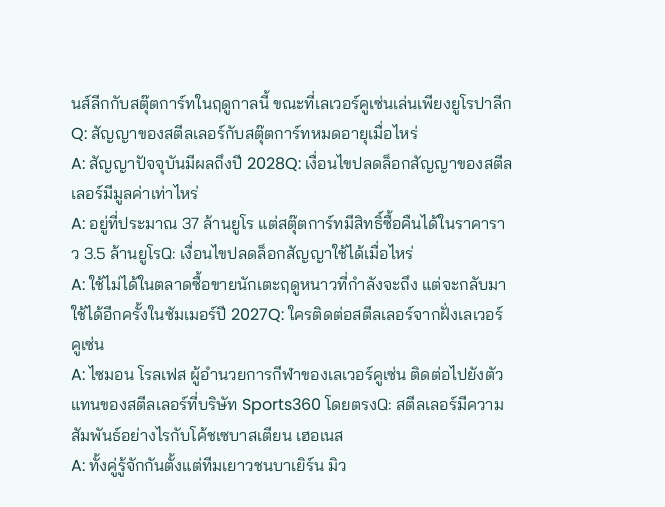นส์ลีกกับสตุ๊ตการ์ทในฤดูกาลนี้ ขณะที่เลเวอร์คูเซ่นเล่นเพียงยูโรปาลีกQ: สัญญาของสตีลเลอร์กับสตุ๊ตการ์ทหมดอายุเมื่อไหร่
A: สัญญาปัจจุบันมีผลถึงปี 2028Q: เงื่อนไขปลดล็อกสัญญาของสตีลเลอร์มีมูลค่าเท่าไหร่
A: อยู่ที่ประมาณ 37 ล้านยูโร แต่สตุ๊ตการ์ทมีสิทธิ์ซื้อคืนได้ในราคาราว 3.5 ล้านยูโรQ: เงื่อนไขปลดล็อกสัญญาใช้ได้เมื่อไหร่
A: ใช้ไม่ได้ในตลาดซื้อขายนักเตะฤดูหนาวที่กำลังจะถึง แต่จะกลับมาใช้ได้อีกครั้งในซัมเมอร์ปี 2027Q: ใครติดต่อสตีลเลอร์จากฝั่งเลเวอร์คูเซ่น
A: ไซมอน โรลเฟส ผู้อำนวยการกีฬาของเลเวอร์คูเซ่น ติดต่อไปยังตัวแทนของสตีลเลอร์ที่บริษัท Sports360 โดยตรงQ: สตีลเลอร์มีความสัมพันธ์อย่างไรกับโค้ชเซบาสเตียน เฮอเนส
A: ทั้งคู่รู้จักกันตั้งแต่ทีมเยาวชนบาเยิร์น มิว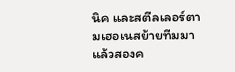นิค และสตีลเลอร์ตามเฮอเนสย้ายทีมมาแล้วสองค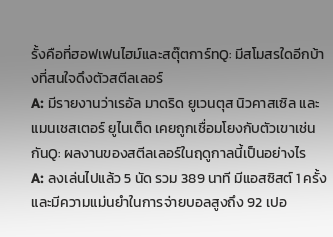รั้งคือที่ฮอฟเฟนไฮม์และสตุ๊ตการ์ทQ: มีสโมสรใดอีกบ้างที่สนใจดึงตัวสตีลเลอร์
A: มีรายงานว่าเรอัล มาดริด ยูเวนตุส นิวคาสเซิล และแมนเชสเตอร์ ยูไนเต็ด เคยถูกเชื่อมโยงกับตัวเขาเช่นกันQ: ผลงานของสตีลเลอร์ในฤดูกาลนี้เป็นอย่างไร
A: ลงเล่นไปแล้ว 5 นัด รวม 389 นาที มีแอสซิสต์ 1 ครั้ง และมีความแม่นยำในการจ่ายบอลสูงถึง 92 เปอ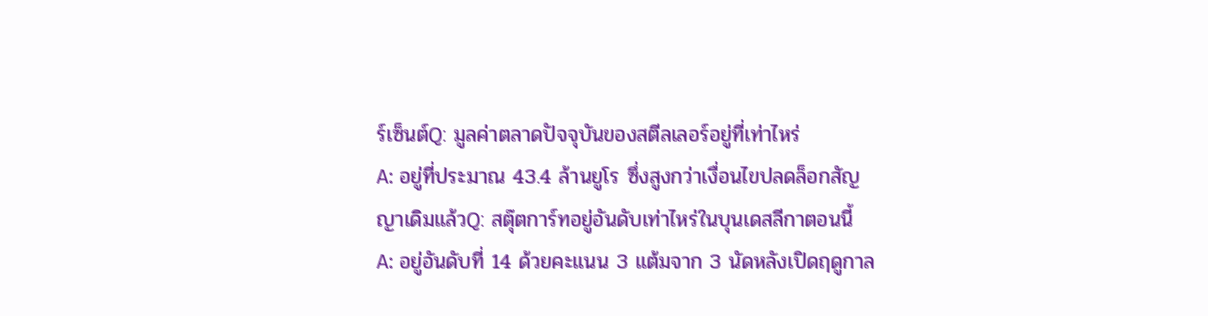ร์เซ็นต์Q: มูลค่าตลาดปัจจุบันของสตีลเลอร์อยู่ที่เท่าไหร่
A: อยู่ที่ประมาณ 43.4 ล้านยูโร ซึ่งสูงกว่าเงื่อนไขปลดล็อกสัญญาเดิมแล้วQ: สตุ๊ตการ์ทอยู่อันดับเท่าไหร่ในบุนเดสลีกาตอนนี้
A: อยู่อันดับที่ 14 ด้วยคะแนน 3 แต้มจาก 3 นัดหลังเปิดฤดูกาล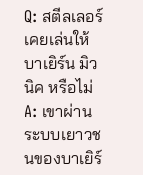Q: สตีลเลอร์เคยเล่นให้บาเยิร์น มิวนิค หรือไม่
A: เขาผ่านระบบเยาวชนของบาเยิร์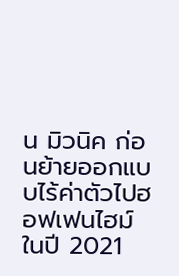น มิวนิค ก่อนย้ายออกแบบไร้ค่าตัวไปฮอฟเฟนไฮม์ในปี 2021